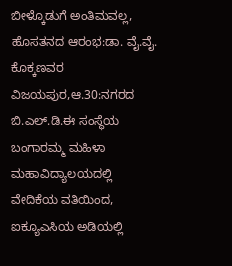ಬೀಳ್ಕೊಡುಗೆ ಅಂತಿಮವಲ್ಲ, ಹೊಸತನದ ಆರಂಭ:ಡಾ. ವೈ.ವೈ. ಕೊಕ್ಕಣವರ
ವಿಜಯಪುರ,ಆ.30:ನಗರದ ಬಿ.ಎಲ್.ಡಿ.ಈ ಸಂಸ್ಥೆಯ ಬಂಗಾರಮ್ಮ ಮಹಿಳಾ ಮಹಾವಿದ್ಯಾಲಯದಲ್ಲಿ ವೇದಿಕೆಯ ವತಿಯಿಂದ, ಐಕ್ಯೂಎಸಿಯ ಅಡಿಯಲ್ಲಿ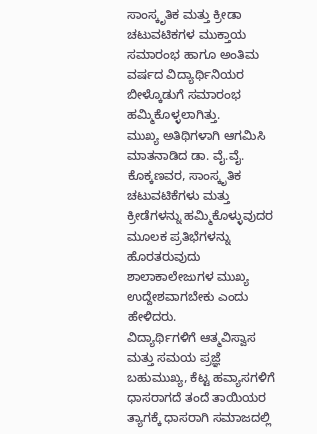ಸಾಂಸ್ಕೃತಿಕ ಮತ್ತು ಕ್ರೀಡಾ ಚಟುವಟಿಕಗಳ ಮುಕ್ತಾಯ ಸಮಾರಂಭ ಹಾಗೂ ಅಂತಿಮ ವರ್ಷದ ವಿದ್ಯಾರ್ಥಿನಿಯರ ಬೀಳ್ಕೊಡುಗೆ ಸಮಾರಂಭ ಹಮ್ಮಿಕೊಳ್ಳಲಾಗಿತ್ತು.
ಮುಖ್ಯ ಅತಿಥಿಗಳಾಗಿ ಆಗಮಿಸಿ ಮಾತನಾಡಿದ ಡಾ. ವೈ.ವೈ. ಕೊಕ್ಕಣವರ, ಸಾಂಸ್ಕೃತಿಕ ಚಟುವಟಿಕೆಗಳು ಮತ್ತು ಕ್ರೀಡೆಗಳನ್ನು ಹಮ್ಮಿಕೊಳ್ಳುವುದರ ಮೂಲಕ ಪ್ರತಿಭೆಗಳನ್ನು ಹೊರತರುವುದು ಶಾಲಾಕಾಲೇಜುಗಳ ಮುಖ್ಯ ಉದ್ದೇಶವಾಗಬೇಕು ಎಂದು ಹೇಳಿದರು.
ವಿದ್ಯಾರ್ಥಿಗಳಿಗೆ ಆತ್ಮವಿಸ್ವಾಸ ಮತ್ತು ಸಮಯ ಪ್ರಜ್ಞೆ ಬಹುಮುಖ್ಯ, ಕೆಟ್ಟ ಹವ್ಯಾಸಗಳಿಗೆ ಧಾಸರಾಗದೆ ತಂದೆ ತಾಯಿಯರ ತ್ಯಾಗಕ್ಕೆ ಧಾಸರಾಗಿ ಸಮಾಜದಲ್ಲಿ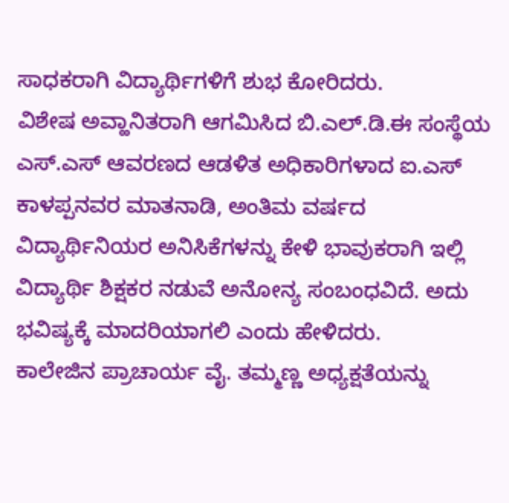ಸಾಧಕರಾಗಿ ವಿದ್ಯಾರ್ಥಿಗಳಿಗೆ ಶುಭ ಕೋರಿದರು.
ವಿಶೇಷ ಅವ್ಹಾನಿತರಾಗಿ ಆಗಮಿಸಿದ ಬಿ.ಎಲ್.ಡಿ.ಈ ಸಂಸ್ಥೆಯ ಎಸ್.ಎಸ್ ಆವರಣದ ಆಡಳಿತ ಅಧಿಕಾರಿಗಳಾದ ಐ.ಎಸ್ ಕಾಳಪ್ಪನವರ ಮಾತನಾಡಿ, ಅಂತಿಮ ವರ್ಷದ ವಿದ್ಯಾರ್ಥಿನಿಯರ ಅನಿಸಿಕೆಗಳನ್ನು ಕೇಳಿ ಭಾವುಕರಾಗಿ ಇಲ್ಲಿ ವಿದ್ಯಾರ್ಥಿ ಶಿಕ್ಷಕರ ನಡುವೆ ಅನೋನ್ಯ ಸಂಬಂಧವಿದೆ. ಅದು ಭವಿಷ್ಯಕ್ಕೆ ಮಾದರಿಯಾಗಲಿ ಎಂದು ಹೇಳಿದರು.
ಕಾಲೇಜಿನ ಪ್ರಾಚಾರ್ಯ ವೈ. ತಮ್ಮಣ್ಣ ಅಧ್ಯಕ್ಷತೆಯನ್ನು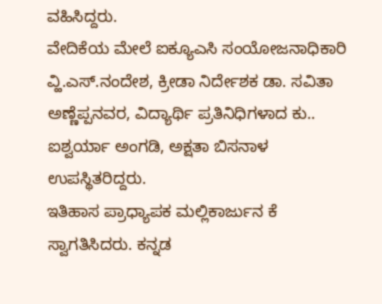ವಹಿಸಿದ್ದರು.
ವೇದಿಕೆಯ ಮೇಲೆ ಐಕ್ಯೂಎಸಿ ಸಂಯೋಜನಾಧಿಕಾರಿ ವ್ಹಿ.ಎಸ್.ನಂದೇಶ, ಕ್ರೀಡಾ ನಿರ್ದೇಶಕ ಡಾ. ಸವಿತಾ ಅಣ್ಣೆಪ್ಪನವರ, ವಿದ್ಯಾರ್ಥಿ ಪ್ರತಿನಿಧಿಗಳಾದ ಕು.. ಐಶ್ವರ್ಯಾ ಅಂಗಡಿ, ಅಕ್ಷತಾ ಬಿಸನಾಳ ಉಪಸ್ಥಿತರಿದ್ದರು.
ಇತಿಹಾಸ ಪ್ರಾಧ್ಯಾಪಕ ಮಲ್ಲಿಕಾರ್ಜುನ ಕೆ ಸ್ವಾಗತಿಸಿದರು. ಕನ್ನಡ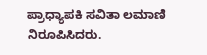ಪ್ರಾಧ್ಯಾಪಕಿ ಸವಿತಾ ಲಮಾಣಿ ನಿರೂಪಿಸಿದರು.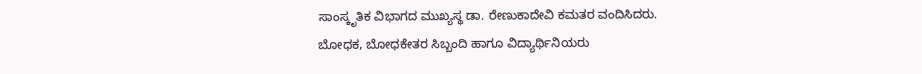ಸಾಂಸ್ಕೃತಿಕ ವಿಭಾಗದ ಮುಖ್ಯಸ್ಥ ಡಾ. ರೇಣುಕಾದೇವಿ ಕಮತರ ವಂದಿಸಿದರು.
ಬೋಧಕ, ಬೋಧಕೇತರ ಸಿಬ್ಬಂದಿ ಹಾಗೂ ವಿದ್ಯಾರ್ಥಿನಿಯರು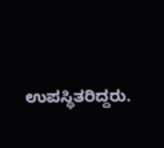ಉಪಸ್ಥಿತರಿದ್ದರು.